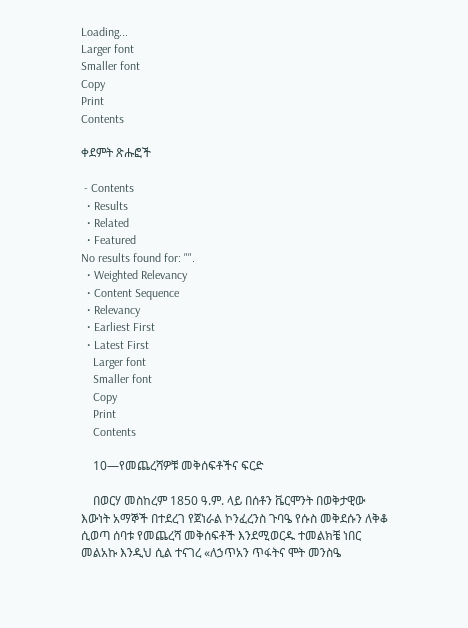Loading...
Larger font
Smaller font
Copy
Print
Contents

ቀደምት ጽሑፎች

 - Contents
  • Results
  • Related
  • Featured
No results found for: "".
  • Weighted Relevancy
  • Content Sequence
  • Relevancy
  • Earliest First
  • Latest First
    Larger font
    Smaller font
    Copy
    Print
    Contents

    10—የመጨረሻዎቹ መቅሰፍቶችና ፍርድ

    በወርሃ መስከረም 1850 ዓ.ም. ላይ በሰቶን ቬርሞንት በወቅታዊው እውነት አማኞች በተደረገ የጀነራል ኮንፈረንስ ጉባዔ የሱስ መቅደሱን ለቅቆ ሲወጣ ሰባቱ የመጨረሻ መቅሰፍቶች እንደሚወርዱ ተመልክቼ ነበር መልአኩ እንዲህ ሲል ተናገረ «ለኃጥአን ጥፋትና ሞት መንስዔ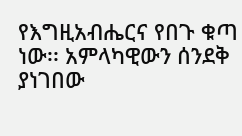የእግዚአብሔርና የበጉ ቁጣ ነው፡፡ አምላካዊውን ሰንደቅ ያነገበው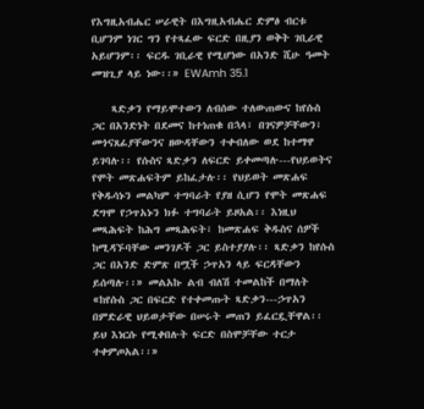የእግዚአብሔር ሠራዊት በእግዚአብሔር ድምፅ ብርቱ ቢሆንም ነገር ግን የተጻፈው ፍርድ በዚያን ወቅት ገቢራዊ አይሆንም፡፡ ፍርዱ ገቢራዊ የሚሆነው በአንድ ሺሁ ዓመት መዝጊያ ላይ ነው፡፡» EWAmh 35.1

    ጻድቃን የማይሞተውን ለብሰው ተለውጠውና ከየሱስ ጋር በአንድነት በደመና ከተነጠቁ በኋላ፣ በገናዎቻቸውን፣ መጎናጸፊያቸውንና ዘውዳቸውን ተቀብለው ወደ ከተማዋ ይገባሉ፡፡ የሱስና ጻድቃን ለፍርድ ይቀመጣሉ---የህይወትና የሞት መጽሐፍትም ይከፈታሉ፡፡ የህይወት መጽሐፍ የቅዱሳኑን መልካም ተግባራት የያዘ ሲሆን የሞት መጽሐፍ ደግሞ የኃጥአኑን ክፉ ተግባራት ይዞአል፡፡ እነዚህ መጻሕፍት ከሕግ መጻሕፍት፣ ከመጽሐፍ ቅዱስና ሰዎች ከሚዳኙባቸው መንገዶች ጋር ይስተያያሉ፡፡ ጻድቃን ከየሱስ ጋር በአንድ ድምጽ በሟች ኃጥአን ላይ ፍርዳቸውን ይሰጣሉ፡፡» መልአኩ ልብ ብለሽ ተመልከች በማለት «ከየሱስ ጋር በፍርድ የተቀመጡት ጻድቃን---ኃጥአን በምድራዊ ህይወታቸው በሠሩት መጠን ይፈርዷቸዋል፡፡ ይህ እነርሱ የሚቀበሉት ፍርድ በስሞቻቸው ተርታ ተቀምጦአል፡፡»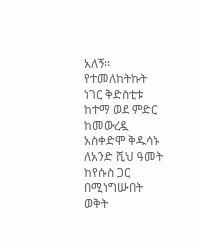አለኝ፡፡ የተመለከትኩት ነገር ቅድስቲቱ ከተማ ወደ ምድር ከመውረዷ አስቀድሞ ቅዱሳኑ ለአንድ ሺህ ዓመት ከየሱስ ጋር በሚነግሡበት ወቅት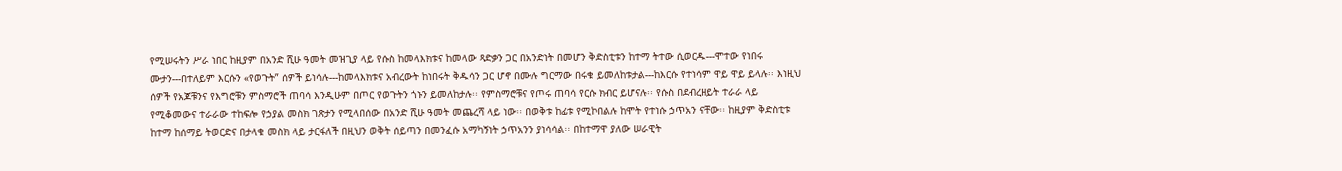የሚሠሩትን ሥራ ነበር ከዚያም በአንድ ሺሁ ዓመት መዝጊያ ላይ የሱስ ከመላእክቱና ከመላው ጻድቃን ጋር በአንድነት በመሆን ቅድስቲቱን ከተማ ትተው ሲወርዱ---ሞተው የነበሩ ሙታን---በተለይም እርሱን «የወጉት” ሰዎች ይነሳሉ---ከመላእክቱና አብረውት ከነበሩት ቅዱሳን ጋር ሆኖ በሙሉ ግርማው በሩቁ ይመለከቱታል---ከእርሱ የተነሳም ዋይ ዋይ ይላሉ፡፡ እነዚህ ሰዎች የአጆቹንና የእግሮቹን ምስማሮች ጠባሳ እንዲሁም በጦር የወጉትን ጎኑን ይመለከታሉ፡፡ የምስማሮቹና የጦሩ ጠባሳ የርሱ ክብር ይሆናሉ፡፡ የሱስ በደብረዘይት ተራራ ላይ የሚቆመውና ተራራው ተከፍሎ የኃያል መስክ ገጽታን የሚላበሰው በአንድ ሺሁ ዓመት መጨረሻ ላይ ነው፡፡ በወቅቱ ከፊቱ የሚኮበልሉ ከሞት የተነሱ ኃጥአን ናቸው፡፡ ከዚያም ቅድስቲቱ ከተማ ከሰማይ ትወርድና በታላቁ መስክ ላይ ታርፋለች በዚህን ወቅት ሰይጣን በመንፈሱ አማካኝነት ኃጥአንን ያነሳሳል፡፡ በከተማዋ ያለው ሠራዊት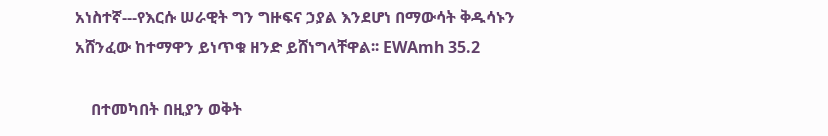አነስተኛ---የእርሱ ሠራዊት ግን ግዙፍና ኃያል እንደሆነ በማውሳት ቅዱሳኑን አሸንፈው ከተማዋን ይነጥቁ ዘንድ ይሸነግላቸዋል፡፡ EWAmh 35.2

    በተመካበት በዚያን ወቅት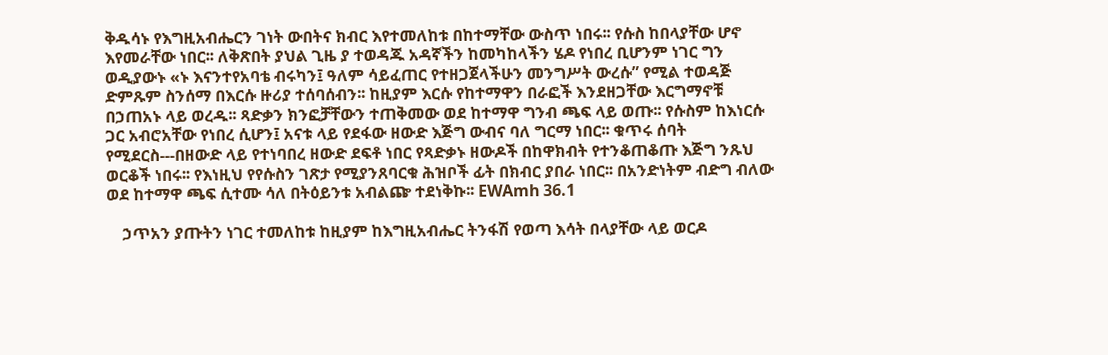ቅዱሳኑ የእግዚአብሔርን ገነት ውበትና ክብር እየተመለከቱ በከተማቸው ውስጥ ነበሩ፡፡ የሱስ ከበላያቸው ሆኖ እየመራቸው ነበር፡፡ ለቅጽበት ያህል ጊዜ ያ ተወዳጁ አዳኛችን ከመካከላችን ሄዶ የነበረ ቢሆንም ነገር ግን ወዲያውኑ «ኑ እናንተየአባቴ ብሩካን፤ ዓለም ሳይፈጠር የተዘጋጀላችሁን መንግሥት ውረሱ” የሚል ተወዳጅ ድምጹም ስንሰማ በእርሱ ዙሪያ ተሰባሰብን፡፡ ከዚያም እርሱ የከተማዋን በራፎች እንደዘጋቸው እርግማኖቹ በኃጠአኑ ላይ ወረዱ፡፡ ጻድቃን ክንፎቻቸውን ተጠቅመው ወደ ከተማዋ ግንብ ጫፍ ላይ ወጡ፡፡ የሱስም ከእነርሱ ጋር አብሮአቸው የነበረ ሲሆን፤ አናቱ ላይ የደፋው ዘውድ እጅግ ውብና ባለ ግርማ ነበር፡፡ ቁጥሩ ሰባት የሚደርስ---በዘውድ ላይ የተነባበረ ዘውድ ደፍቶ ነበር የጻድቃኑ ዘውዶች በከዋክብት የተንቆጠቆጡ እጅግ ንጹህ ወርቆች ነበሩ፡፡ የእነዚህ የየሱስን ገጽታ የሚያንጸባርቁ ሕዝቦች ፊት በክብር ያበራ ነበር፡፡ በአንድነትም ብድግ ብለው ወደ ከተማዋ ጫፍ ሲተሙ ሳለ በትዕይንቱ አብልጬ ተደነቅኩ፡፡ EWAmh 36.1

    ኃጥአን ያጡትን ነገር ተመለከቱ ከዚያም ከእግዚአብሔር ትንፋሽ የወጣ እሳት በላያቸው ላይ ወርዶ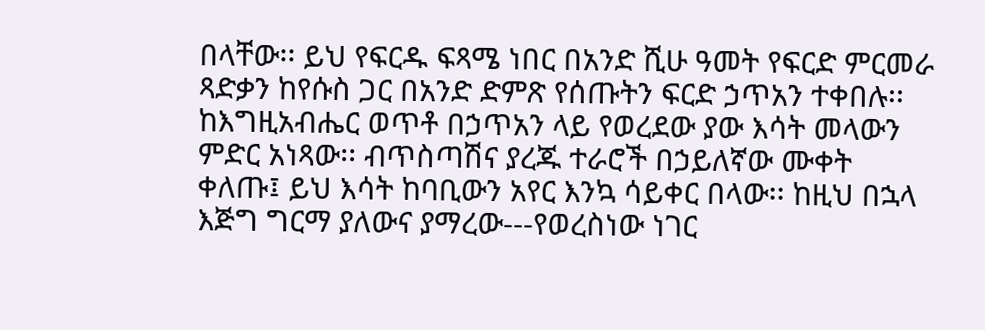በላቸው፡፡ ይህ የፍርዱ ፍጻሜ ነበር በአንድ ሺሁ ዓመት የፍርድ ምርመራ ጻድቃን ከየሱስ ጋር በአንድ ድምጽ የሰጡትን ፍርድ ኃጥአን ተቀበሉ፡፡ ከእግዚአብሔር ወጥቶ በኃጥአን ላይ የወረደው ያው እሳት መላውን ምድር አነጻው፡፡ ብጥስጣሽና ያረጁ ተራሮች በኃይለኛው ሙቀት ቀለጡ፤ ይህ እሳት ከባቢውን አየር እንኳ ሳይቀር በላው፡፡ ከዚህ በኋላ እጅግ ግርማ ያለውና ያማረው---የወረስነው ነገር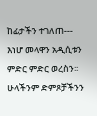ከፊታችን ተገለጠ--- እነሆ መላዋን አዲሲቱን ምድር ምድር ወረስን፡፡ ሁላችንም ድምጾቻችንን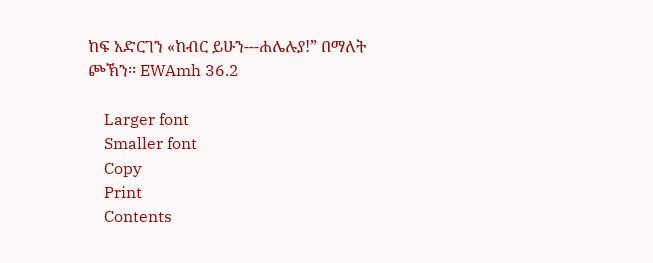ከፍ አድርገን «ከብር ይሁን---ሐሌሉያ!” በማለት ጮኽን፡፡ EWAmh 36.2

    Larger font
    Smaller font
    Copy
    Print
    Contents